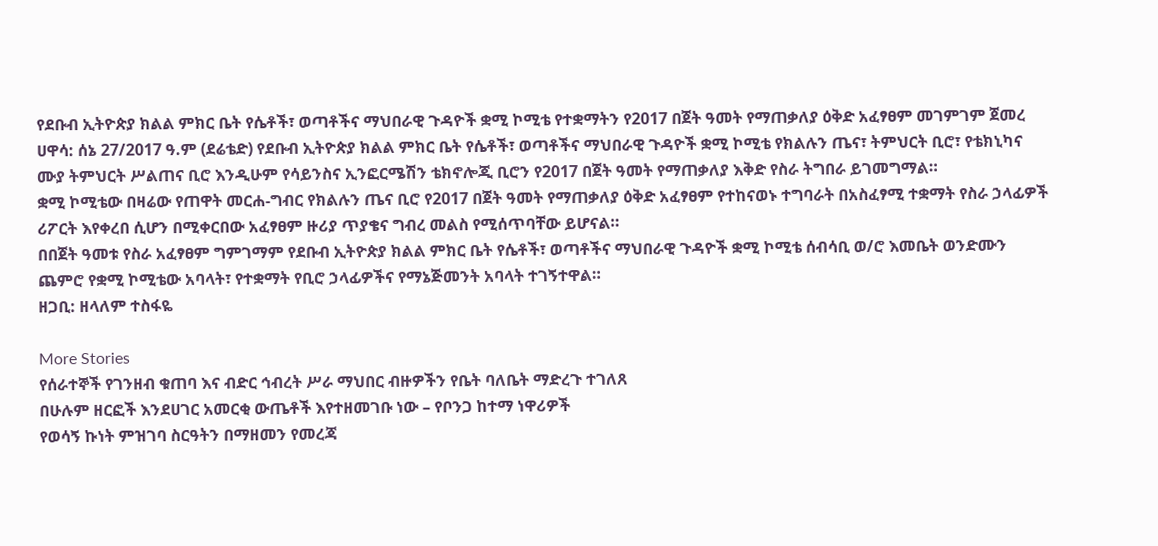የደቡብ ኢትዮጵያ ክልል ምክር ቤት የሴቶች፣ ወጣቶችና ማህበራዊ ጉዳዮች ቋሚ ኮሚቴ የተቋማትን የ2017 በጀት ዓመት የማጠቃለያ ዕቅድ አፈፃፀም መገምገም ጀመረ
ሀዋሳ: ሰኔ 27/2017 ዓ.ም (ደሬቴድ) የደቡብ ኢትዮጵያ ክልል ምክር ቤት የሴቶች፣ ወጣቶችና ማህበራዊ ጉዳዮች ቋሚ ኮሚቴ የክልሉን ጤና፣ ትምህርት ቢሮ፣ የቴክኒካና ሙያ ትምህርት ሥልጠና ቢሮ እንዲሁም የሳይንስና ኢንፎርሜሽን ቴክኖሎጂ ቢሮን የ2017 በጀት ዓመት የማጠቃለያ እቅድ የስራ ትግበራ ይገመግማል።
ቋሚ ኮሚቴው በዛሬው የጠዋት መርሐ-ግብር የክልሉን ጤና ቢሮ የ2017 በጀት ዓመት የማጠቃለያ ዕቅድ አፈፃፀም የተከናወኑ ተግባራት በአስፈፃሚ ተቋማት የስራ ኃላፊዎች ሪፖርት እየቀረበ ሲሆን በሚቀርበው አፈፃፀም ዙሪያ ጥያቄና ግብረ መልስ የሚሰጥባቸው ይሆናል።
በበጀት ዓመቱ የስራ አፈፃፀም ግምገማም የደቡብ ኢትዮጵያ ክልል ምክር ቤት የሴቶች፣ ወጣቶችና ማህበራዊ ጉዳዮች ቋሚ ኮሚቴ ሰብሳቢ ወ/ሮ እመቤት ወንድሙን ጨምሮ የቋሚ ኮሚቴው አባላት፣ የተቋማት የቢሮ ኃላፊዎችና የማኔጅመንት አባላት ተገኝተዋል።
ዘጋቢ: ዘላለም ተስፋዬ

More Stories
የሰራተኞች የገንዘብ ቁጠባ እና ብድር ኅብረት ሥራ ማህበር ብዙዎችን የቤት ባለቤት ማድረጉ ተገለጸ
በሁሉም ዘርፎች እንደሀገር አመርቂ ውጤቶች እየተዘመገቡ ነው – የቦንጋ ከተማ ነዋሪዎች
የወሳኝ ኩነት ምዝገባ ስርዓትን በማዘመን የመረጃ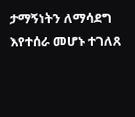ታማኝነትን ለማሳደግ እየተሰራ መሆኑ ተገለጸ